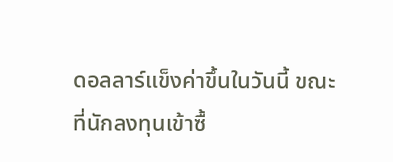ดอลลาร์แข็งค่าขึ้นในวันนี้ ขณะที่นักลงทุนเข้าซื้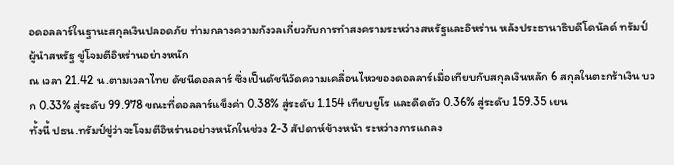อดอลลาร์ในฐานะสกุลเงินปลอดภัย ท่ามกลางความกังวลเกี่ยวกับการทำสงครามระหว่างสหรัฐและอิหร่าน หลังประธานาธิบดีโดนัลด์ ทรัมป์ ผู้นำสหรัฐ ขู่โจมตีอิหร่านอย่างหนัก
ณ เวลา 21.42 น.ตามเวลาไทย ดัชนีดอลลาร์ ซึ่งเป็นดัชนีวัดความเคลื่อนไหวของดอลลาร์เมื่อเทียบกับสกุลเงินหลัก 6 สกุลในตะกร้าเงิน บวก 0.33% สู่ระดับ 99.978 ขณะที่ดอลลาร์แข็งค่า 0.38% สู่ระดับ 1.154 เทียบยูโร และดีดตัว 0.36% สู่ระดับ 159.35 เยน
ทั้งนี้ ปธน.ทรัมป์ขู่ว่าจะโจมตีอิหร่านอย่างหนักในช่วง 2-3 สัปดาห์ข้างหน้า ระหว่างการแถลง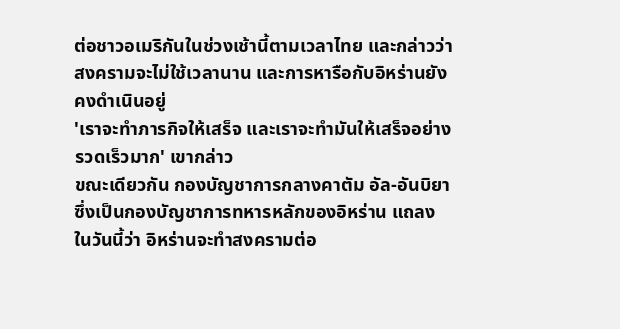ต่อชาวอเมริกันในช่วงเช้านี้ตามเวลาไทย และกล่าวว่า สงครามจะไม่ใช้เวลานาน และการหารือกับอิหร่านยังคงดำเนินอยู่
'เราจะทำภารกิจให้เสร็จ และเราจะทำมันให้เสร็จอย่างรวดเร็วมาก' เขากล่าว
ขณะเดียวกัน กองบัญชาการกลางคาตัม อัล-อันบิยา ซึ่งเป็นกองบัญชาการทหารหลักของอิหร่าน แถลงในวันนี้ว่า อิหร่านจะทำสงครามต่อ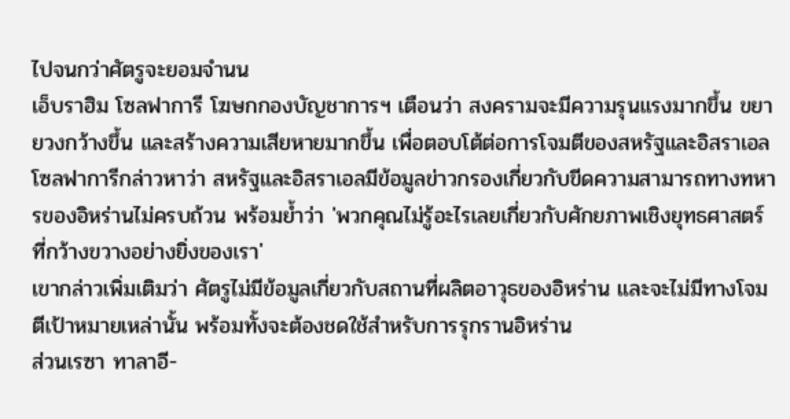ไปจนกว่าศัตรูจะยอมจำนน
เอ็บราฮิม โซลฟาการี โฆษกกองบัญชาการฯ เตือนว่า สงครามจะมีความรุนแรงมากขึ้น ขยายวงกว้างขึ้น และสร้างความเสียหายมากขึ้น เพื่อตอบโต้ต่อการโจมตีของสหรัฐและอิสราเอล
โซลฟาการีกล่าวหาว่า สหรัฐและอิสราเอลมีข้อมูลข่าวกรองเกี่ยวกับขีดความสามารถทางทหารของอิหร่านไม่ครบถ้วน พร้อมย้ำว่า 'พวกคุณไม่รู้อะไรเลยเกี่ยวกับศักยภาพเชิงยุทธศาสตร์ที่กว้างขวางอย่างยิ่งของเรา'
เขากล่าวเพิ่มเติมว่า ศัตรูไม่มีข้อมูลเกี่ยวกับสถานที่ผลิตอาวุธของอิหร่าน และจะไม่มีทางโจมตีเป้าหมายเหล่านั้น พร้อมทั้งจะต้องชดใช้สำหรับการรุกรานอิหร่าน
ส่วนเรซา ทาลาอี-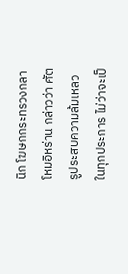นิก โฆษกกระทรวงกลาโหมอิหร่าน กล่าวว่า ศัตรูประสบความล้มเหลวในทุกประการ ไม่ว่าจะเป็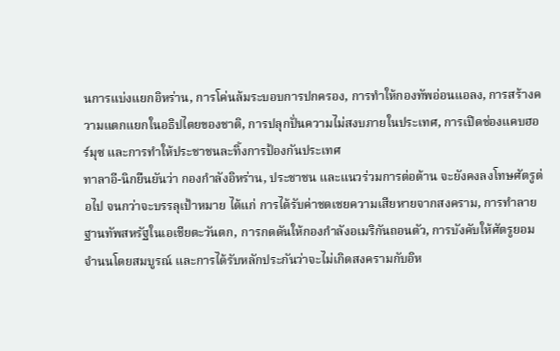นการแบ่งแยกอิหร่าน, การโค่นล้มระบอบการปกครอง, การทำให้กองทัพอ่อนแอลง, การสร้างความแตกแยกในอธิปไตยของชาติ, การปลุกปั่นความไม่สงบภายในประเทศ, การเปิดช่องแคบฮอร์มุซ และการทำให้ประชาชนละทิ้งการป้องกันประเทศ
ทาลาอี-นิกยืนยันว่า กองกำลังอิหร่าน, ประชาชน และแนวร่วมการต่อต้าน จะยังคงลงโทษศัตรูต่อไป จนกว่าจะบรรลุเป้าหมาย ได้แก่ การได้รับค่าชดเชยความเสียหายจากสงคราม, การทำลายฐานทัพสหรัฐในเอเชียตะวันตก, การกดดันให้กองกำลังอเมริกันถอนตัว, การบังคับให้ศัตรูยอมจำนนโดยสมบูรณ์ และการได้รับหลักประกันว่าจะไม่เกิดสงครามกับอิห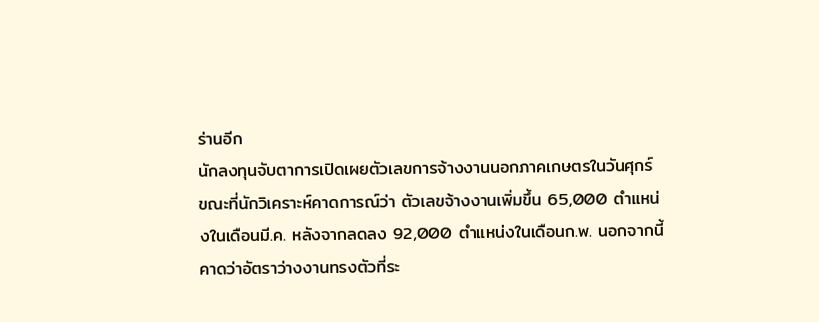ร่านอีก
นักลงทุนจับตาการเปิดเผยตัวเลขการจ้างงานนอกภาคเกษตรในวันศุกร์ ขณะที่นักวิเคราะห์คาดการณ์ว่า ตัวเลขจ้างงานเพิ่มขึ้น 65,000 ตำแหน่งในเดือนมี.ค. หลังจากลดลง 92,000 ตำแหน่งในเดือนก.พ. นอกจากนี้ คาดว่าอัตราว่างงานทรงตัวที่ระ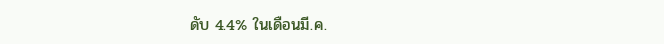ดับ 4.4% ในเดือนมี.ค.